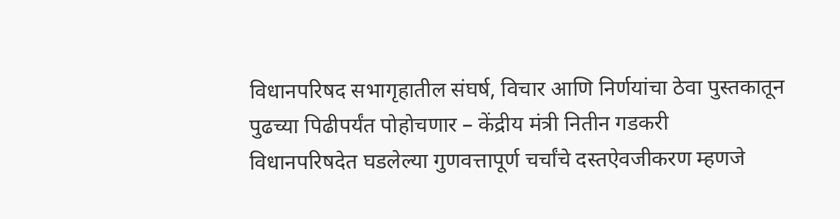विधानपरिषद सभागृहातील संघर्ष, विचार आणि निर्णयांचा ठेवा पुस्तकातून पुढच्या पिढीपर्यंत पोहोचणार – केंद्रीय मंत्री नितीन गडकरी
विधानपरिषदेत घडलेल्या गुणवत्तापूर्ण चर्चांचे दस्तऐवजीकरण म्हणजे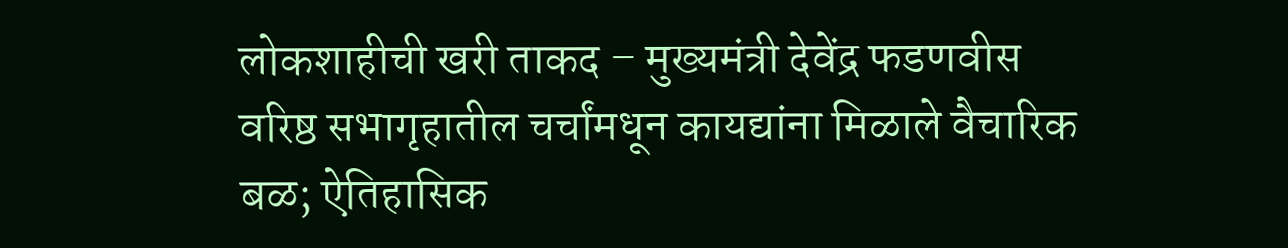लोकशाहीची खरी ताकद – मुख्यमंत्री देवेंद्र फडणवीस
वरिष्ठ सभागृहातील चर्चांमधून कायद्यांना मिळाले वैचारिक बळ; ऐतिहासिक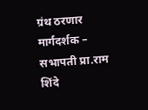ग्रंथ ठरणार मार्गदर्शक – सभापती प्रा.राम शिंदे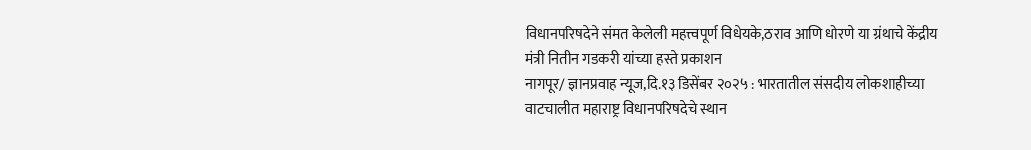विधानपरिषदेने संमत केलेली महत्त्वपूर्ण विधेयके,ठराव आणि धोरणे या ग्रंथाचे केंद्रीय मंत्री नितीन गडकरी यांच्या हस्ते प्रकाशन
नागपूर/ ज्ञानप्रवाह न्यूज,दि.१३ डिसेंबर २०२५ : भारतातील संसदीय लोकशाहीच्या वाटचालीत महाराष्ट्र विधानपरिषदेचे स्थान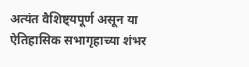अत्यंत वैशिष्ट्यपूर्ण असून या ऐतिहासिक सभागृहाच्या शंभर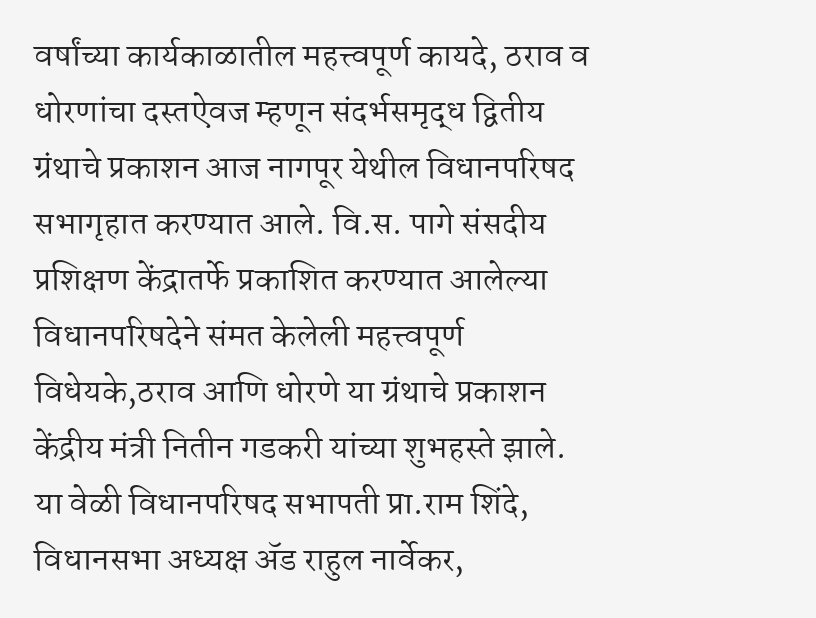वर्षांच्या कार्यकाळातील महत्त्वपूर्ण कायदे, ठराव व धोरणांचा दस्तऐवज म्हणून संदर्भसमृद्ध द्वितीय ग्रंथाचे प्रकाशन आज नागपूर येथील विधानपरिषद सभागृहात करण्यात आले. वि.स. पागे संसदीय प्रशिक्षण केंद्रातर्फे प्रकाशित करण्यात आलेल्या विधानपरिषदेने संमत केलेली महत्त्वपूर्ण विधेयके,ठराव आणि धोरणे या ग्रंथाचे प्रकाशन केंद्रीय मंत्री नितीन गडकरी यांच्या शुभहस्ते झाले. या वेळी विधानपरिषद सभापती प्रा.राम शिंदे, विधानसभा अध्यक्ष ॲड राहुल नार्वेकर,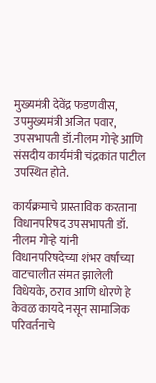मुख्यमंत्री देवेंद्र फडणवीस, उपमुख्यमंत्री अजित पवार, उपसभापती डॉ.नीलम गोऱ्हे आणि संसदीय कार्यमंत्री चंद्रकांत पाटील उपस्थित होते.

कार्यक्रमाचे प्रास्ताविक करताना विधानपरिषद उपसभापती डॉ. नीलम गोऱ्हे यांनी विधानपरिषदेच्या शंभर वर्षांच्या वाटचालीत संमत झालेली विधेयके, ठराव आणि धोरणे हे केवळ कायदे नसून सामाजिक परिवर्तनाचे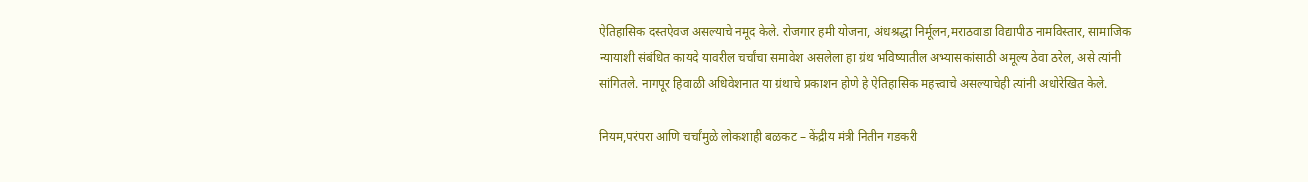ऐतिहासिक दस्तऐवज असल्याचे नमूद केले. रोजगार हमी योजना, अंधश्रद्धा निर्मूलन,मराठवाडा विद्यापीठ नामविस्तार, सामाजिक न्यायाशी संबंधित कायदे यावरील चर्चांचा समावेश असलेला हा ग्रंथ भविष्यातील अभ्यासकांसाठी अमूल्य ठेवा ठरेल, असे त्यांनी सांगितले. नागपूर हिवाळी अधिवेशनात या ग्रंथाचे प्रकाशन होणे हे ऐतिहासिक महत्त्वाचे असल्याचेही त्यांनी अधोरेखित केले.

नियम,परंपरा आणि चर्चांमुळे लोकशाही बळकट – केंद्रीय मंत्री नितीन गडकरी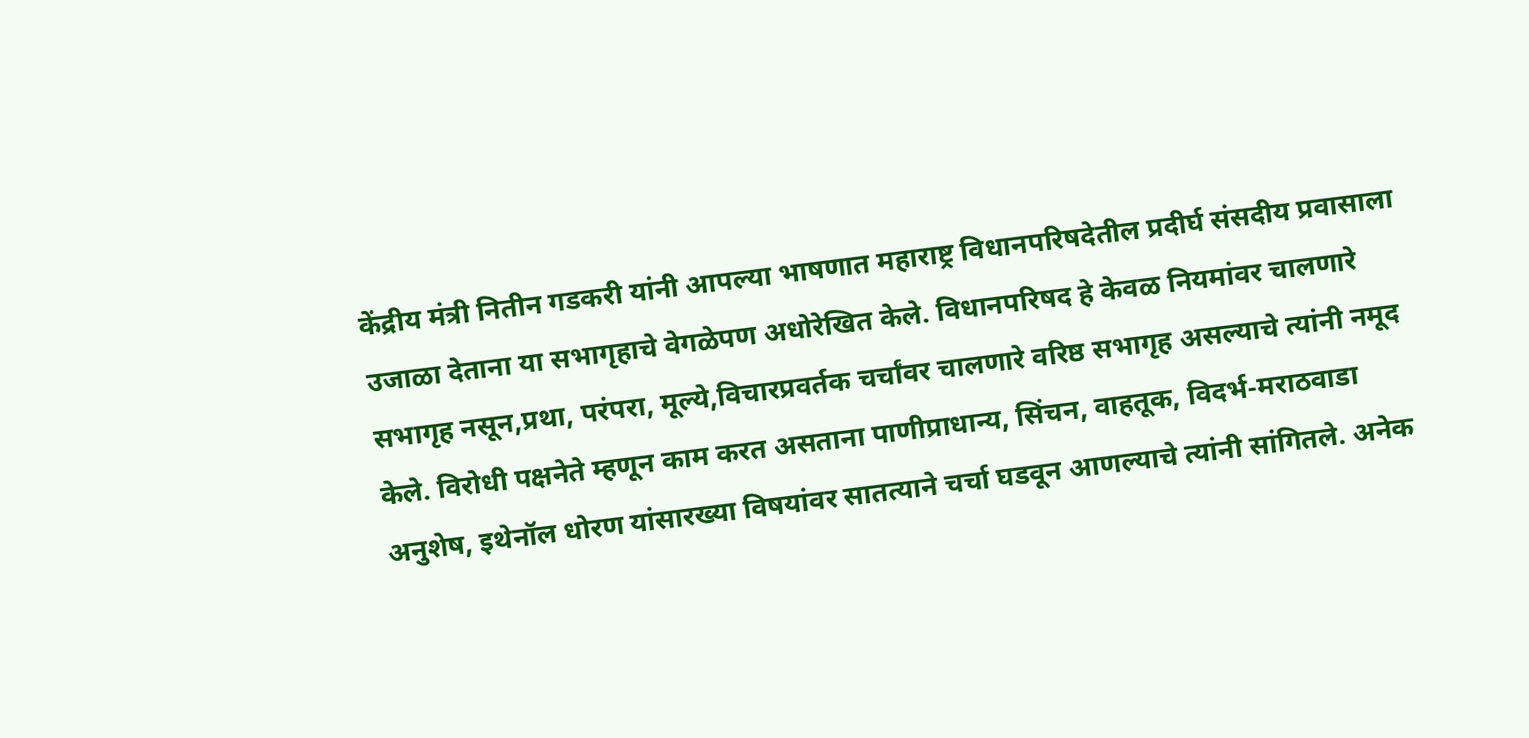केंद्रीय मंत्री नितीन गडकरी यांनी आपल्या भाषणात महाराष्ट्र विधानपरिषदेतील प्रदीर्घ संसदीय प्रवासाला उजाळा देताना या सभागृहाचे वेगळेपण अधोरेखित केले. विधानपरिषद हे केवळ नियमांवर चालणारे सभागृह नसून,प्रथा, परंपरा, मूल्ये,विचारप्रवर्तक चर्चांवर चालणारे वरिष्ठ सभागृह असल्याचे त्यांनी नमूद केले. विरोधी पक्षनेते म्हणून काम करत असताना पाणीप्राधान्य, सिंचन, वाहतूक, विदर्भ-मराठवाडा अनुशेष, इथेनॉल धोरण यांसारख्या विषयांवर सातत्याने चर्चा घडवून आणल्याचे त्यांनी सांगितले. अनेक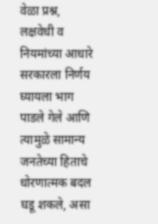वेळा प्रश्न, लक्षवेधी व नियमांच्या आधारे सरकारला निर्णय घ्यायला भाग पाडले गेले आणि त्यामुळे सामान्य जनतेच्या हिताचे धोरणात्मक बदल घडू शकले, असा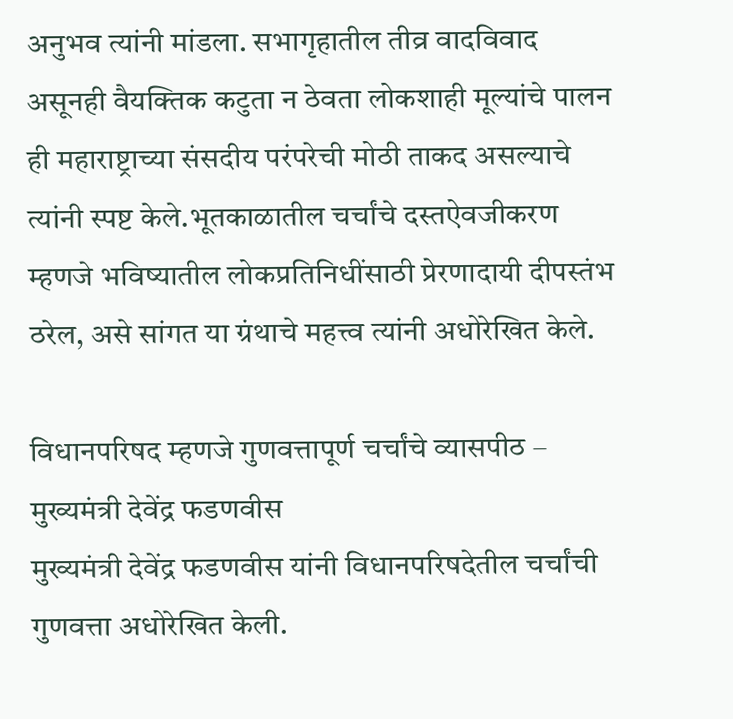अनुभव त्यांनी मांडला. सभागृहातील तीव्र वादविवाद असूनही वैयक्तिक कटुता न ठेवता लोकशाही मूल्यांचे पालन ही महाराष्ट्राच्या संसदीय परंपरेची मोठी ताकद असल्याचे त्यांनी स्पष्ट केले.भूतकाळातील चर्चांचे दस्तऐवजीकरण म्हणजे भविष्यातील लोकप्रतिनिधींसाठी प्रेरणादायी दीपस्तंभ ठरेल, असे सांगत या ग्रंथाचे महत्त्व त्यांनी अधोरेखित केले.

विधानपरिषद म्हणजे गुणवत्तापूर्ण चर्चांचे व्यासपीठ – मुख्यमंत्री देवेंद्र फडणवीस
मुख्यमंत्री देवेंद्र फडणवीस यांनी विधानपरिषदेतील चर्चांची गुणवत्ता अधोरेखित केली.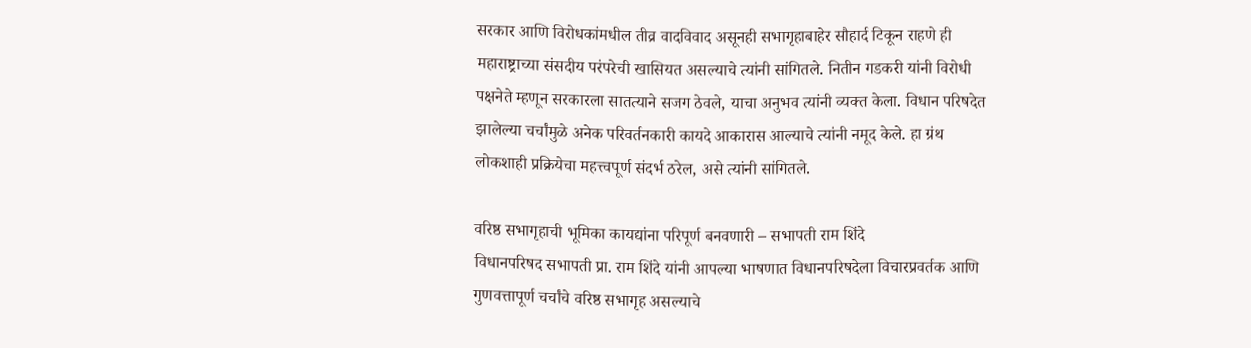सरकार आणि विरोधकांमधील तीव्र वादविवाद असूनही सभागृहाबाहेर सौहार्द टिकून राहणे ही महाराष्ट्राच्या संसदीय परंपरेची खासियत असल्याचे त्यांनी सांगितले. नितीन गडकरी यांनी विरोधी पक्षनेते म्हणून सरकारला सातत्याने सजग ठेवले, याचा अनुभव त्यांनी व्यक्त केला. विधान परिषदेत झालेल्या चर्चांमुळे अनेक परिवर्तनकारी कायदे आकारास आल्याचे त्यांनी नमूद केले. हा ग्रंथ लोकशाही प्रक्रियेचा महत्त्वपूर्ण संदर्भ ठरेल, असे त्यांनी सांगितले.

वरिष्ठ सभागृहाची भूमिका कायद्यांना परिपूर्ण बनवणारी – सभापती राम शिंदे
विधानपरिषद सभापती प्रा. राम शिंदे यांनी आपल्या भाषणात विधानपरिषदेला विचारप्रवर्तक आणि गुणवत्तापूर्ण चर्चांचे वरिष्ठ सभागृह असल्याचे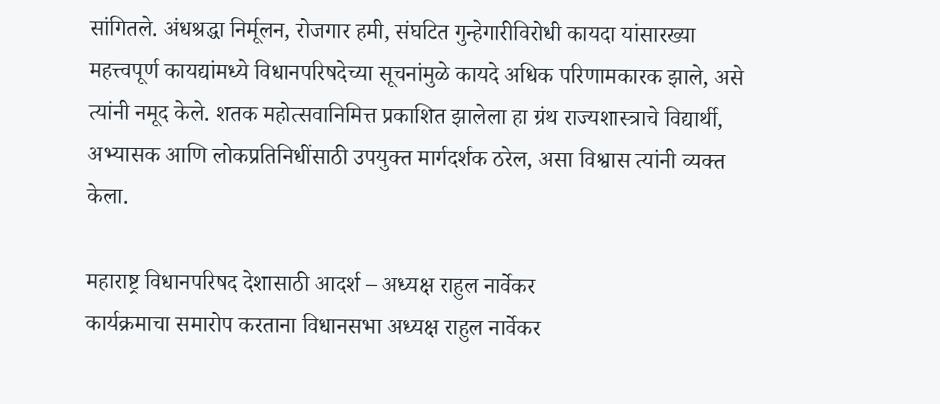सांगितले. अंधश्रद्धा निर्मूलन, रोजगार हमी, संघटित गुन्हेगारीविरोधी कायदा यांसारख्या महत्त्वपूर्ण कायद्यांमध्ये विधानपरिषदेच्या सूचनांमुळे कायदे अधिक परिणामकारक झाले, असे त्यांनी नमूद केले. शतक महोत्सवानिमित्त प्रकाशित झालेला हा ग्रंथ राज्यशास्त्राचे विद्यार्थी, अभ्यासक आणि लोकप्रतिनिधींसाठी उपयुक्त मार्गदर्शक ठरेल, असा विश्वास त्यांनी व्यक्त केला.

महाराष्ट्र विधानपरिषद देशासाठी आदर्श – अध्यक्ष राहुल नार्वेकर
कार्यक्रमाचा समारोप करताना विधानसभा अध्यक्ष राहुल नार्वेकर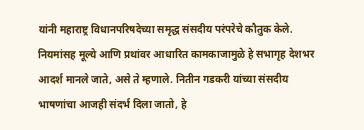यांनी महाराष्ट्र विधानपरिषदेच्या समृद्ध संसदीय परंपरेचे कौतुक केले. नियमांसह मूल्ये आणि प्रथांवर आधारित कामकाजामुळे हे सभागृह देशभर आदर्श मानले जाते, असे ते म्हणाले. नितीन गडकरी यांच्या संसदीय भाषणांचा आजही संदर्भ दिला जातो, हे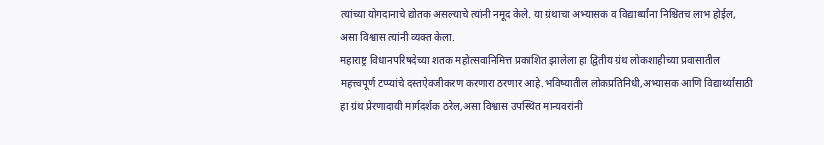त्यांच्या योगदानाचे द्योतक असल्याचे त्यांनी नमूद केले. या ग्रंथाचा अभ्यासक व विद्यार्थ्यांना निश्चितच लाभ होईल, असा विश्वास त्यांनी व्यक्त केला.
महाराष्ट्र विधानपरिषदेच्या शतक महोत्सवानिमित्त प्रकाशित झालेला हा द्वितीय ग्रंथ लोकशाहीच्या प्रवासातील महत्त्वपूर्ण टप्प्यांचे दस्तऐवजीकरण करणारा ठरणार आहे.भविष्यातील लोकप्रतिनिधी,अभ्यासक आणि विद्यार्थ्यांसाठी हा ग्रंथ प्रेरणादायी मार्गदर्शक ठरेल,असा विश्वास उपस्थित मान्यवरांनी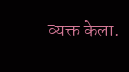व्यक्त केला.